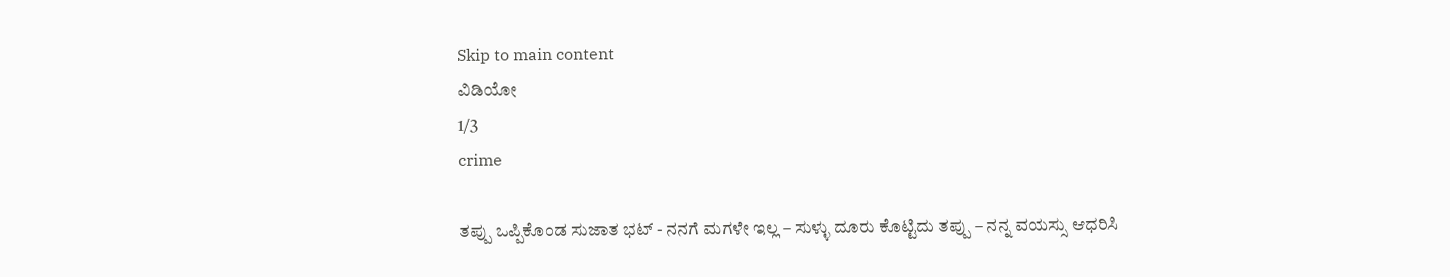Skip to main content
ವಿಡಿಯೋ
1/3
crime

ತಪ್ಪು ಒಪ್ಪಿಕೊಂಡ ಸುಜಾತ ಭಟ್‌ - ನನಗೆ ಮಗಳೇ ಇಲ್ಲ – ಸುಳ್ಳು ದೂರು ಕೊಟ್ಟಿದು ತಪ್ಪು – ನನ್ನ ವಯಸ್ಸು ಆಧರಿಸಿ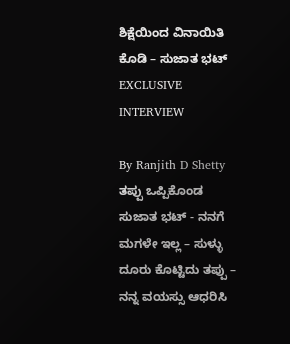ಶಿಕ್ಷೆಯಿಂದ ವಿನಾಯಿತಿ ಕೊಡಿ – ಸುಜಾತ ಭಟ್‌ EXCLUSIVE INTERVIEW

By Ranjith D Shetty
ತಪ್ಪು ಒಪ್ಪಿಕೊಂಡ ಸುಜಾತ ಭಟ್‌ - ನನಗೆ ಮಗಳೇ ಇಲ್ಲ – ಸುಳ್ಳು ದೂರು ಕೊಟ್ಟಿದು ತಪ್ಪು – ನನ್ನ ವಯಸ್ಸು ಆಧರಿಸಿ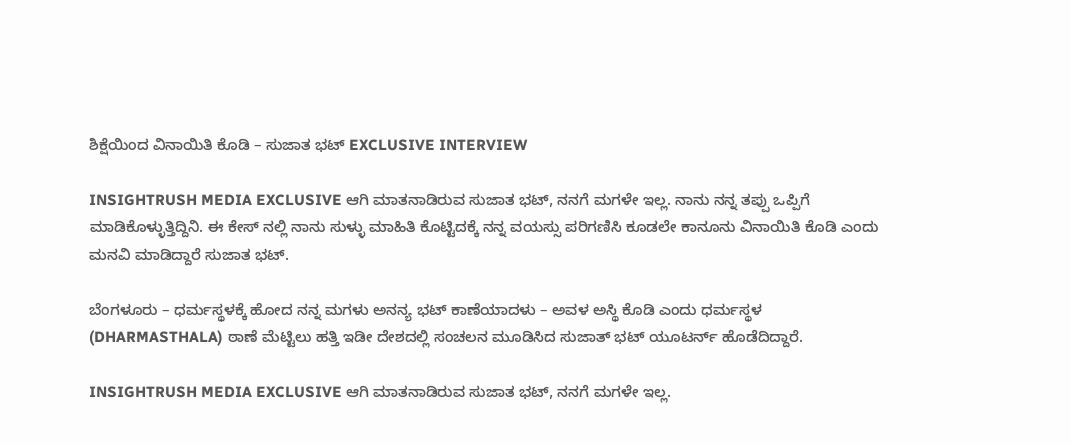ಶಿಕ್ಷೆಯಿಂದ ವಿನಾಯಿತಿ ಕೊಡಿ – ಸುಜಾತ ಭಟ್‌ EXCLUSIVE INTERVIEW

INSIGHTRUSH MEDIA EXCLUSIVE ಆಗಿ ಮಾತನಾಡಿರುವ ಸುಜಾತ ಭಟ್‌, ನನಗೆ ಮಗಳೇ ಇಲ್ಲ. ನಾನು ನನ್ನ ತಪ್ಪು ಒಪ್ಪಿಗೆ ಮಾಡಿಕೊಳ್ಳುತ್ತಿದ್ದಿನಿ. ಈ ಕೇಸ್‌ ನಲ್ಲಿ ನಾನು ಸುಳ್ಳು ಮಾಹಿತಿ ಕೊಟ್ಟಿದಕ್ಕೆ ನನ್ನ ವಯಸ್ಸು ಪರಿಗಣಿಸಿ ಕೂಡಲೇ ಕಾನೂನು ವಿನಾಯಿತಿ ಕೊಡಿ ಎಂದು ಮನವಿ ಮಾಡಿದ್ದಾರೆ ಸುಜಾತ ಭಟ್‌.

ಬೆಂಗಳೂರು – ಧರ್ಮಸ್ಥಳಕ್ಕೆ ಹೋದ ನನ್ನ ಮಗಳು ಅನನ್ಯ ಭಟ್‌ ಕಾಣೆಯಾದಳು – ಅವಳ ಅಸ್ಥಿ ಕೊಡಿ ಎಂದು ಧರ್ಮಸ್ಥಳ (DHARMASTHALA) ಠಾಣೆ ಮೆಟ್ಟಿಲು ಹತ್ತಿ ಇಡೀ ದೇಶದಲ್ಲಿ ಸಂಚಲನ ಮೂಡಿಸಿದ ಸುಜಾತ್‌ ಭಟ್‌ ಯೂಟರ್ನ್‌ ಹೊಡೆದಿದ್ದಾರೆ.

INSIGHTRUSH MEDIA EXCLUSIVE ಆಗಿ ಮಾತನಾಡಿರುವ ಸುಜಾತ ಭಟ್‌, ನನಗೆ ಮಗಳೇ ಇಲ್ಲ.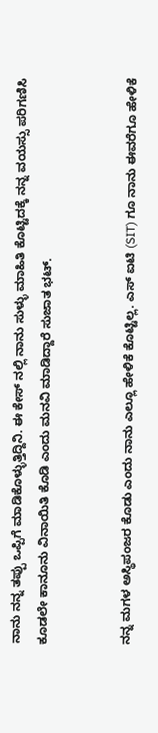ನಾನು ನನ್ನ ತಪ್ಪು ಒಪ್ಪಿಗೆ ಮಾಡಿಕೊಳ್ಳುತ್ತಿದ್ದಿನಿ. ಈ ಕೇಸ್‌ ನಲ್ಲಿ ನಾನು ಸುಳ್ಳು ಮಾಹಿತಿ ಕೊಟ್ಟಿದಕ್ಕೆ ನನ್ನ ವಯಸ್ಸು ಪರಿಗಣಿಸಿ ಕೂಡಲೇ ಕಾನೂನು ವಿನಾಯಿತಿ ಕೊಡಿ ಎಂದು ಮನವಿ ಮಾಡಿದ್ದಾರೆ ಸುಜಾತ ಭಟ್‌.


ನನ್ನ ಮಗಳ ಅಸ್ಥಿಪಂಜರ ಕೊಡು ಎಂದು ನಾನು ಎಲ್ಲೂ ಹೇಳಿಕೆ ಕೊಟ್ಟಿಲ್ಲ. ಎಸ್‌ ಐಟಿ (SIT) ಗೂ ನಾನು ಈವರೆಗೂ ಹೇಳಿಕೆ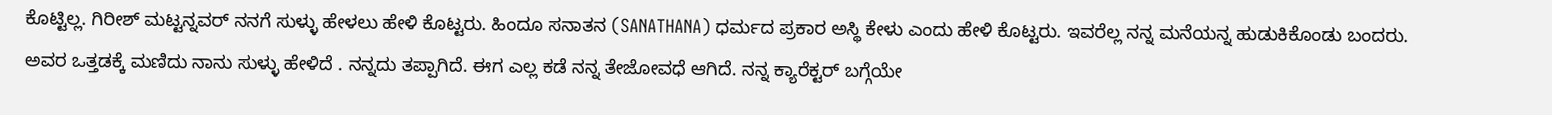ಕೊಟ್ಟಿಲ್ಲ. ಗಿರೀಶ್‌ ಮಟ್ಟನ್ನವರ್‌ ನನಗೆ ಸುಳ್ಳು ಹೇಳಲು ಹೇಳಿ ಕೊಟ್ಟರು. ಹಿಂದೂ ಸನಾತನ (SANATHANA) ಧರ್ಮದ ಪ್ರಕಾರ ಅಸ್ಥಿ ಕೇಳು ಎಂದು ಹೇಳಿ ಕೊಟ್ಟರು. ಇವರೆಲ್ಲ ನನ್ನ ಮನೆಯನ್ನ ಹುಡುಕಿಕೊಂಡು ಬಂದರು. ಅವರ ಒತ್ತಡಕ್ಕೆ ಮಣಿದು ನಾನು ಸುಳ್ಳು ಹೇಳಿದೆ . ನನ್ನದು ತಪ್ಪಾಗಿದೆ. ಈಗ ಎಲ್ಲ ಕಡೆ ನನ್ನ‌ ತೇಜೋವಧೆ ಆಗಿದೆ. ನನ್ನ ಕ್ಯಾರೆಕ್ಟರ್‌ ಬಗ್ಗೆಯೇ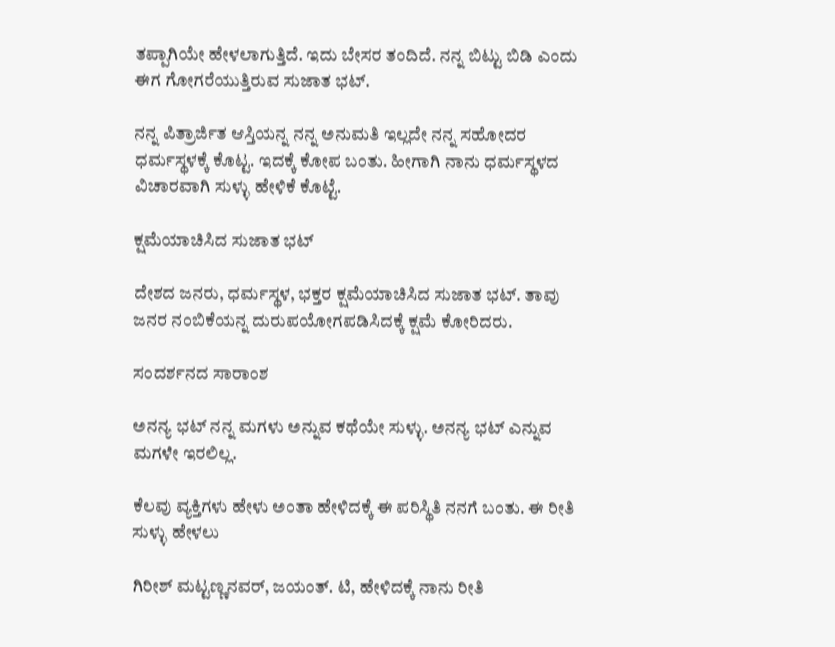ತಪ್ಪಾಗಿಯೇ ಹೇಳಲಾಗುತ್ತಿದೆ. ಇದು ಬೇಸರ ತಂದಿದೆ. ನನ್ನ ಬಿಟ್ಟು ಬಿಡಿ ಎಂದು ಈಗ ಗೋಗರೆಯುತ್ತಿರುವ ಸುಜಾತ ಭಟ್‌.

ನನ್ನ ಪಿತ್ರಾರ್ಜಿತ ಆಸ್ತಿಯನ್ನ ನನ್ನ ಅನುಮತಿ ಇಲ್ಲದೇ ನನ್ನ ಸಹೋದರ ಧರ್ಮಸ್ಥಳಕ್ಕೆ ಕೊಟ್ಟ. ಇದಕ್ಕೆ ಕೋಪ ಬಂತು. ಹೀಗಾಗಿ ನಾನು ಧರ್ಮಸ್ಥಳದ ವಿಚಾರವಾಗಿ ಸುಳ್ಳು ಹೇಳಿಕೆ ಕೊಟ್ಟೆ.

ಕ್ಷಮೆಯಾಚಿಸಿದ ಸುಜಾತ ಭಟ್‌

ದೇಶದ ಜನರು, ಧರ್ಮಸ್ಥಳ, ಭಕ್ತರ ಕ್ಷಮೆಯಾಚಿಸಿದ ಸುಜಾತ ಭಟ್‌. ತಾವು ಜನರ ನಂಬಿಕೆಯನ್ನ ದುರುಪಯೋಗಪಡಿಸಿದಕ್ಕೆ ಕ್ಷಮೆ ಕೋರಿದರು.

ಸಂದರ್ಶನದ ಸಾರಾಂಶ

ಅನನ್ಯ ಭಟ್ ನನ್ನ ಮಗಳು ಅನ್ನುವ ಕಥೆಯೇ ಸುಳ್ಳು. ಅನನ್ಯ ಭಟ್ ಎನ್ನುವ ಮಗಳೇ ಇರಲಿಲ್ಲ.

ಕೆಲವು ವ್ಯಕ್ತಿಗಳು ಹೇಳು ಅಂತಾ ಹೇಳಿದಕ್ಕೆ ಈ ಪರಿಸ್ಥಿತಿ ನನಗೆ ಬಂತು. ಈ ರೀತಿ ಸುಳ್ಳು ಹೇಳಲು

ಗಿರೀಶ್ ಮಟ್ಟಣ್ಣನವರ್, ಜಯಂತ್. ಟಿ, ಹೇಳಿದಕ್ಕೆ ನಾನು ರೀತಿ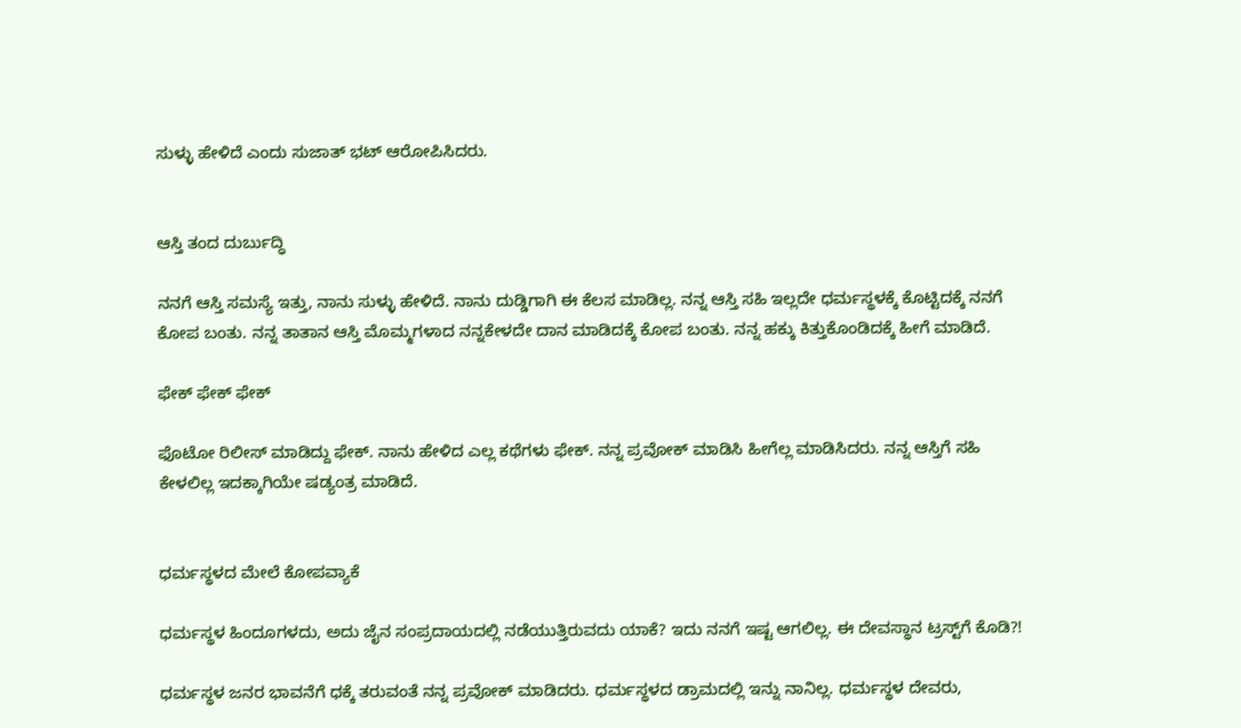ಸುಳ್ಳು ಹೇಳಿದೆ‌ ಎಂದು ಸುಜಾತ್‌ ಭಟ್‌ ಆರೋಪಿಸಿದರು.


ಆಸ್ತಿ ತಂದ ದುರ್ಬುದ್ಧಿ

ನನಗೆ ಆಸ್ತಿ ಸಮಸ್ಯೆ ಇತ್ತು, ನಾನು ಸುಳ್ಳು ಹೇಳಿದೆ. ನಾನು ದುಡ್ಡಿಗಾಗಿ ಈ ಕೆಲಸ ಮಾಡಿಲ್ಲ. ನನ್ನ ಆಸ್ತಿ ಸಹಿ ಇಲ್ಲದೇ ಧರ್ಮಸ್ಥಳಕ್ಕೆ ಕೊಟ್ಟಿದಕ್ಕೆ ನನಗೆ ಕೋಪ ಬಂತು. ನನ್ನ‌ ತಾತಾನ‌ ಆಸ್ತಿ ಮೊಮ್ಮಗಳಾದ ನನ್ನ‌ಕೇಳದೇ ದಾನ ಮಾಡಿದಕ್ಕೆ ಕೋಪ ಬಂತು. ನನ್ನ ಹಕ್ಕು ಕಿತ್ತುಕೊಂಡಿದಕ್ಕೆ ಹೀಗೆ ಮಾಡಿದೆ.

ಫೇಕ್‌ ಫೇಕ್‌ ಫೇಕ್‌

ಫೊಟೋ ರಿಲೀಸ್ ಮಾಡಿದ್ದು ಫೇಕ್. ನಾನು ಹೇಳಿದ ಎಲ್ಲ ಕಥೆಗಳು ಫೇಕ್‌. ನನ್ನ‌ ಪ್ರವೋಕ್ ಮಾಡಿಸಿ ಹೀಗೆಲ್ಲ ಮಾಡಿಸಿದರು. ನನ್ನ ಆಸ್ತಿಗೆ ಸಹಿ ಕೇಳಲಿಲ್ಲ ಇದಕ್ಕಾಗಿಯೇ ಷಡ್ಯಂತ್ರ ಮಾಡಿದೆ.


ಧರ್ಮಸ್ಥಳದ ಮೇಲೆ ಕೋಪವ್ಯಾಕೆ

ಧರ್ಮಸ್ಥಳ ಹಿಂದೂಗಳದು, ಅದು ಜೈನ ಸಂಪ್ರದಾಯದಲ್ಲಿ ನಡೆಯುತ್ತಿರುವದು ಯಾಕೆ? ಇದು ನನಗೆ ಇಷ್ಟ ಆಗಲಿಲ್ಲ. ಈ ದೇವಸ್ಥಾನ ಟ್ರಸ್ಟ್‌ಗೆ ಕೊಡಿ?!

ಧರ್ಮಸ್ಥಳ ಜನರ ಭಾವನೆಗೆ ಧಕ್ಕೆ ತರುವಂತೆ ನನ್ನ ಪ್ರವೋಕ್ ಮಾಡಿದರು. ಧರ್ಮಸ್ಥಳದ ಡ್ರಾಮದಲ್ಲಿ ಇನ್ನು ನಾನಿಲ್ಲ. ಧರ್ಮಸ್ಥಳ ದೇವರು,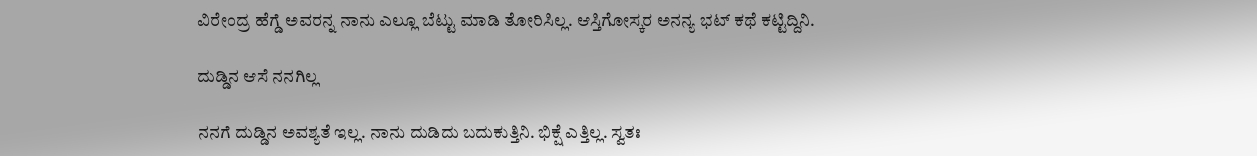ವಿರೇಂದ್ರ ಹೆಗ್ಡೆ ಅವರನ್ನ ನಾನು ಎಲ್ಲೂ ಬೆಟ್ಟು ಮಾಡಿ ತೋರಿಸಿಲ್ಲ. ಆಸ್ತಿಗೋಸ್ಕರ ಅನನ್ಯ ಭಟ್ ಕಥೆ ಕಟ್ಟಿದ್ದಿನಿ.

ದುಡ್ಡಿನ ಆಸೆ ನನಗಿಲ್ಲ

ನನಗೆ ದುಡ್ಡಿನ‌ ಅವಶ್ಯತೆ ಇಲ್ಲ. ನಾನು ದುಡಿದು ಬದುಕುತ್ತಿನಿ. ಭಿಕ್ಷೆ ಎತ್ತಿಲ್ಲ. ಸ್ವತಃ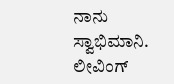ನಾನು ಸ್ವಾಭಿಮಾನಿ. ಲೀವಿಂಗ್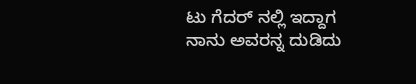ಟು ಗೆದರ್ ನಲ್ಲಿ ಇದ್ದಾಗ ನಾನು ಅವರನ್ನ ದುಡಿದು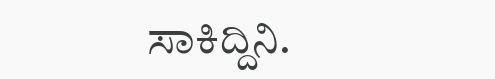ಸಾಕಿದ್ದಿನಿ.